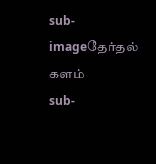sub-imageதேர்தல் களம்
sub-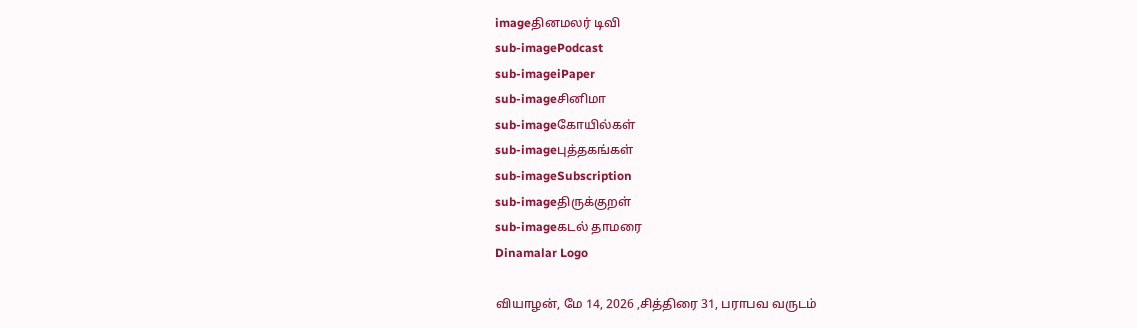imageதினமலர் டிவி
sub-imagePodcast
sub-imageiPaper
sub-imageசினிமா
sub-imageகோயில்கள்
sub-imageபுத்தகங்கள்
sub-imageSubscription
sub-imageதிருக்குறள்
sub-imageகடல் தாமரை
Dinamalar Logo

வியாழன், மே 14, 2026 ,சித்திரை 31, பராபவ வருடம்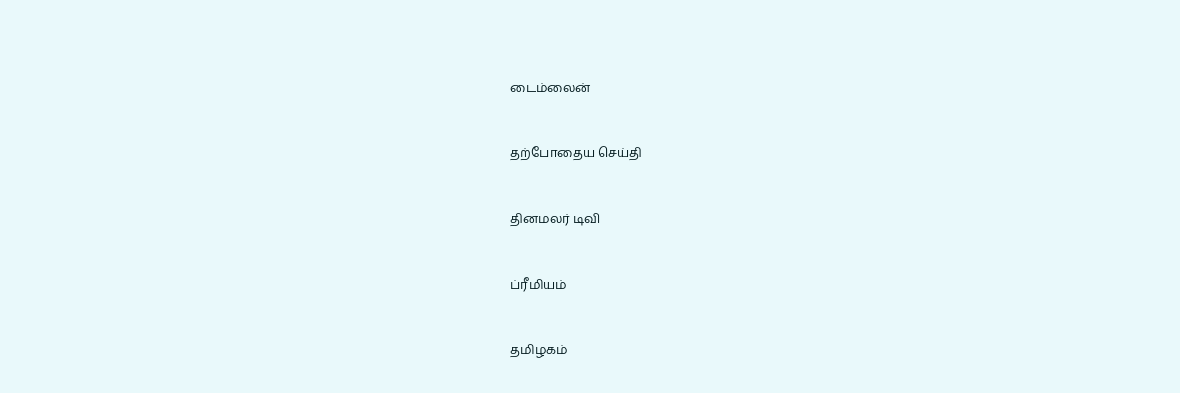டைம்லைன்


தற்போதைய செய்தி


தினமலர் டிவி


ப்ரீமியம்


தமிழகம்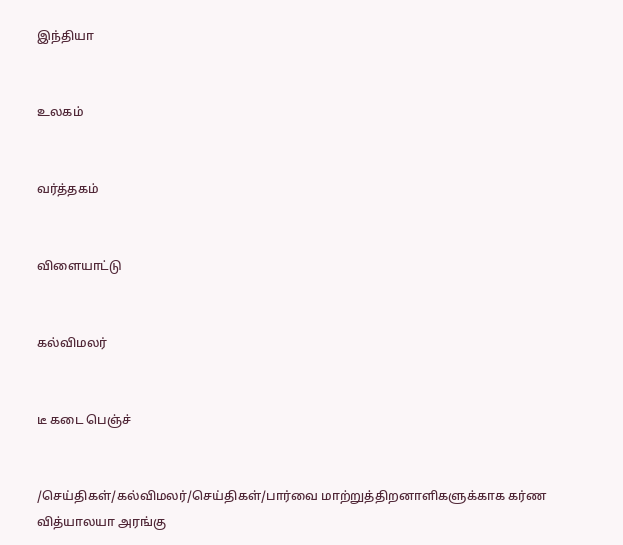இந்தியா


உலகம்


வர்த்தகம்


விளையாட்டு


கல்விமலர்


டீ கடை பெஞ்ச்


/செய்திகள்/கல்விமலர்/செய்திகள்/பார்வை மாற்றுத்திறனாளிகளுக்காக கர்ண வித்யாலயா அரங்கு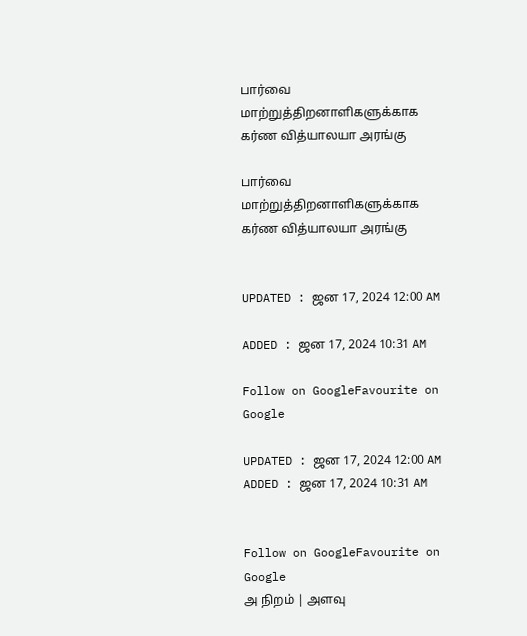பார்வை மாற்றுத்திறனாளிகளுக்காக கர்ண வித்யாலயா அரங்கு

பார்வை மாற்றுத்திறனாளிகளுக்காக கர்ண வித்யாலயா அரங்கு


UPDATED : ஜன 17, 2024 12:00 AM

ADDED : ஜன 17, 2024 10:31 AM

Follow on GoogleFavourite on Google

UPDATED : ஜன 17, 2024 12:00 AM ADDED : ஜன 17, 2024 10:31 AM


Follow on GoogleFavourite on Google
அ நிறம் | அளவு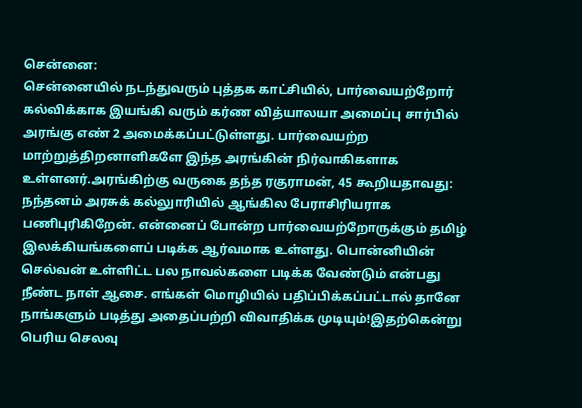சென்னை:
சென்னையில் நடந்துவரும் புத்தக காட்சியில், பார்வையற்றோர் கல்விக்காக இயங்கி வரும் கர்ண வித்யாலயா அமைப்பு சார்பில் அரங்கு எண் 2 அமைக்கப்பட்டுள்ளது. பார்வையற்ற மாற்றுத்திறனாளிகளே இந்த அரங்கின் நிர்வாகிகளாக உள்ளனர்.அரங்கிற்கு வருகை தந்த ரகுராமன், 45 கூறியதாவது:
நந்தனம் அரசுக் கல்லுாரியில் ஆங்கில பேராசிரியராக பணிபுரிகிறேன். என்னைப் போன்ற பார்வையற்றோருக்கும் தமிழ் இலக்கியங்களைப் படிக்க ஆர்வமாக உள்ளது. பொன்னியின் செல்வன் உள்ளிட்ட பல நாவல்களை படிக்க வேண்டும் என்பது நீண்ட நாள் ஆசை. எங்கள் மொழியில் பதிப்பிக்கப்பட்டால் தானே நாங்களும் படித்து அதைப்பற்றி விவாதிக்க முடியும்!இதற்கென்று பெரிய செலவு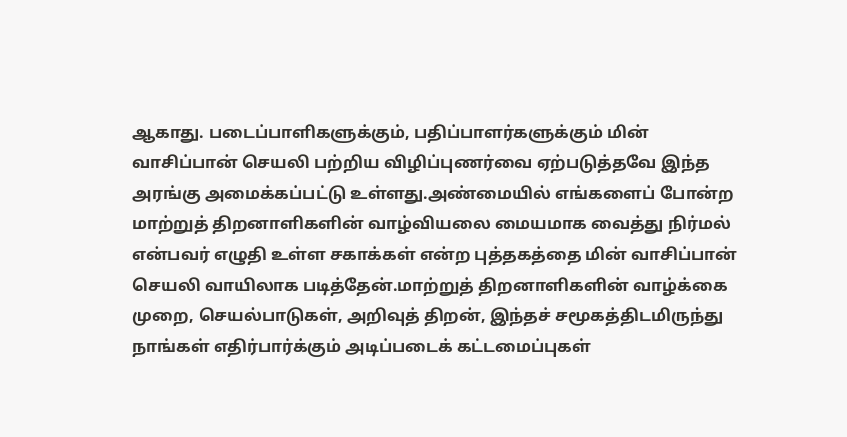ஆகாது. படைப்பாளிகளுக்கும், பதிப்பாளர்களுக்கும் மின் வாசிப்பான் செயலி பற்றிய விழிப்புணர்வை ஏற்படுத்தவே இந்த அரங்கு அமைக்கப்பட்டு உள்ளது.அண்மையில் எங்களைப் போன்ற மாற்றுத் திறனாளிகளின் வாழ்வியலை மையமாக வைத்து நிர்மல் என்பவர் எழுதி உள்ள சகாக்கள் என்ற புத்தகத்தை மின் வாசிப்பான் செயலி வாயிலாக படித்தேன்.மாற்றுத் திறனாளிகளின் வாழ்க்கை முறை, செயல்பாடுகள், அறிவுத் திறன், இந்தச் சமூகத்திடமிருந்து நாங்கள் எதிர்பார்க்கும் அடிப்படைக் கட்டமைப்புகள்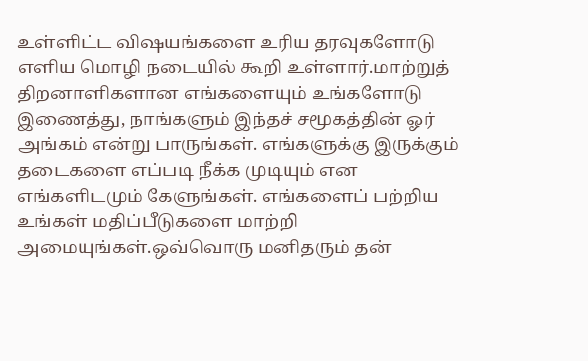உள்ளிட்ட விஷயங்களை உரிய தரவுகளோடு எளிய மொழி நடையில் கூறி உள்ளார்.மாற்றுத் திறனாளிகளான எங்களையும் உங்களோடு இணைத்து, நாங்களும் இந்தச் சமூகத்தின் ஓர் அங்கம் என்று பாருங்கள். எங்களுக்கு இருக்கும் தடைகளை எப்படி நீக்க முடியும் என எங்களிடமும் கேளுங்கள். எங்களைப் பற்றிய உங்கள் மதிப்பீடுகளை மாற்றி அமையுங்கள்.ஒவ்வொரு மனிதரும் தன்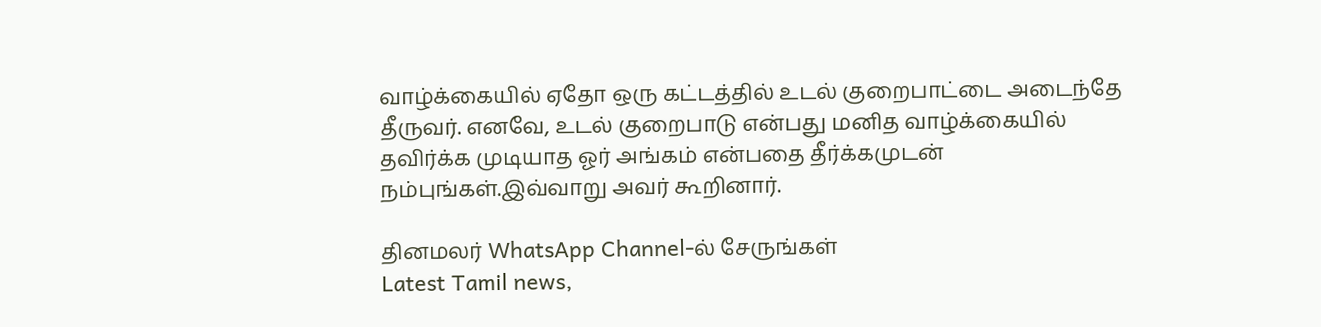வாழ்க்கையில் ஏதோ ஒரு கட்டத்தில் உடல் குறைபாட்டை அடைந்தே தீருவர். எனவே, உடல் குறைபாடு என்பது மனித வாழ்க்கையில் தவிர்க்க முடியாத ஓர் அங்கம் என்பதை தீர்க்கமுடன் நம்புங்கள்.இவ்வாறு அவர் கூறினார்.

தினமலர் WhatsApp Channel-ல் சேருங்கள்
Latest Tamil news,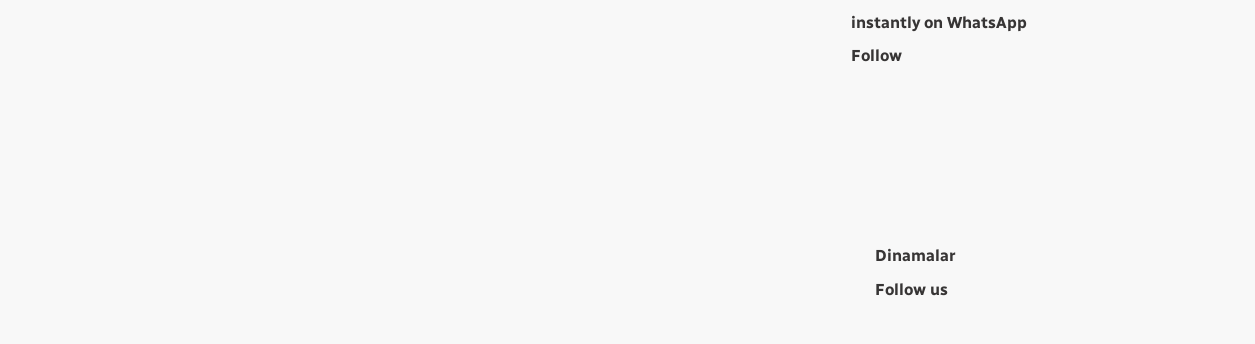instantly on WhatsApp
Follow





      Dinamalar
      Follow us